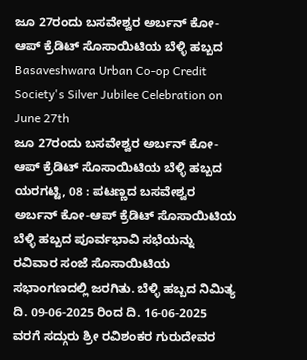ಜೂ 27ರಂದು ಬಸವೇಶ್ವರ ಅರ್ಬನ್ ಕೋ-ಆಪ್ ಕ್ರೆಡಿಟ್ ಸೊಸಾಯಿಟಿಯ ಬೆಳ್ಳಿ ಹಬ್ಬದ
Basaveshwara Urban Co-op Credit Society's Silver Jubilee Celebration on June 27th
ಜೂ 27ರಂದು ಬಸವೇಶ್ವರ ಅರ್ಬನ್ ಕೋ-ಆಪ್ ಕ್ರೆಡಿಟ್ ಸೊಸಾಯಿಟಿಯ ಬೆಳ್ಳಿ ಹಬ್ಬದ
ಯರಗಟ್ಟಿ, 08 : ಪಟಣ್ಣದ ಬಸವೇಶ್ವರ ಅರ್ಬನ್ ಕೋ-ಆಪ್ ಕ್ರೆಡಿಟ್ ಸೊಸಾಯಿಟಿಯ ಬೆಳ್ಳಿ ಹಬ್ಬದ ಪೂರ್ವಭಾವಿ ಸಭೆಯನ್ನು ರವಿವಾರ ಸಂಜೆ ಸೊಸಾಯಿಟಿಯ ಸಭಾಂಗಣದಲ್ಲಿ ಜರಗಿತು. ಬೆಳ್ಳಿ ಹಬ್ಬದ ನಿಮಿತ್ಯ ದಿ. 09-06-2025 ರಿಂದ ದಿ. 16-06-2025 ವರಗೆ ಸದ್ಗುರು ಶ್ರೀ ರವಿಶಂಕರ ಗುರುದೇವರ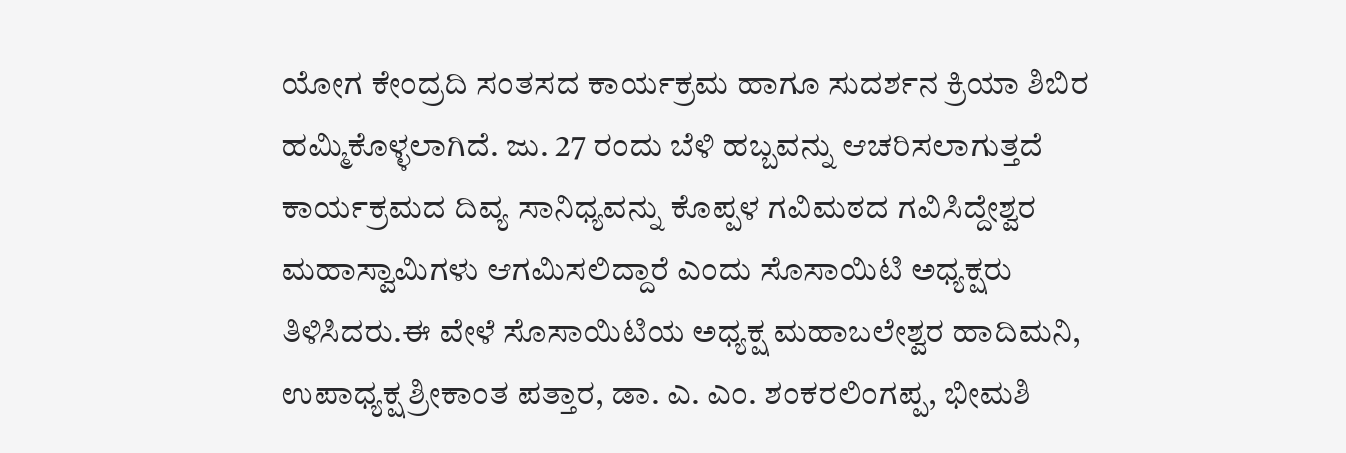ಯೋಗ ಕೇಂದ್ರದಿ ಸಂತಸದ ಕಾರ್ಯಕ್ರಮ ಹಾಗೂ ಸುದರ್ಶನ ಕ್ರಿಯಾ ಶಿಬಿರ ಹಮ್ಮಿಕೊಳ್ಳಲಾಗಿದೆ. ಜು. 27 ರಂದು ಬೆಳಿ ಹಬ್ಬವನ್ನು ಆಚರಿಸಲಾಗುತ್ತದೆ ಕಾರ್ಯಕ್ರಮದ ದಿವ್ಯ ಸಾನಿಧ್ಯವನ್ನು ಕೊಪ್ಪಳ ಗವಿಮಠದ ಗವಿಸಿದ್ದೇಶ್ವರ ಮಹಾಸ್ವಾಮಿಗಳು ಆಗಮಿಸಲಿದ್ದಾರೆ ಎಂದು ಸೊಸಾಯಿಟಿ ಅಧ್ಯಕ್ಷರು ತಿಳಿಸಿದರು.ಈ ವೇಳೆ ಸೊಸಾಯಿಟಿಯ ಅಧ್ಯಕ್ಷ ಮಹಾಬಲೇಶ್ವರ ಹಾದಿಮನಿ, ಉಪಾಧ್ಯಕ್ಷ ಶ್ರೀಕಾಂತ ಪತ್ತಾರ, ಡಾ. ಎ. ಎಂ. ಶಂಕರಲಿಂಗಪ್ಪ, ಭೀಮಶಿ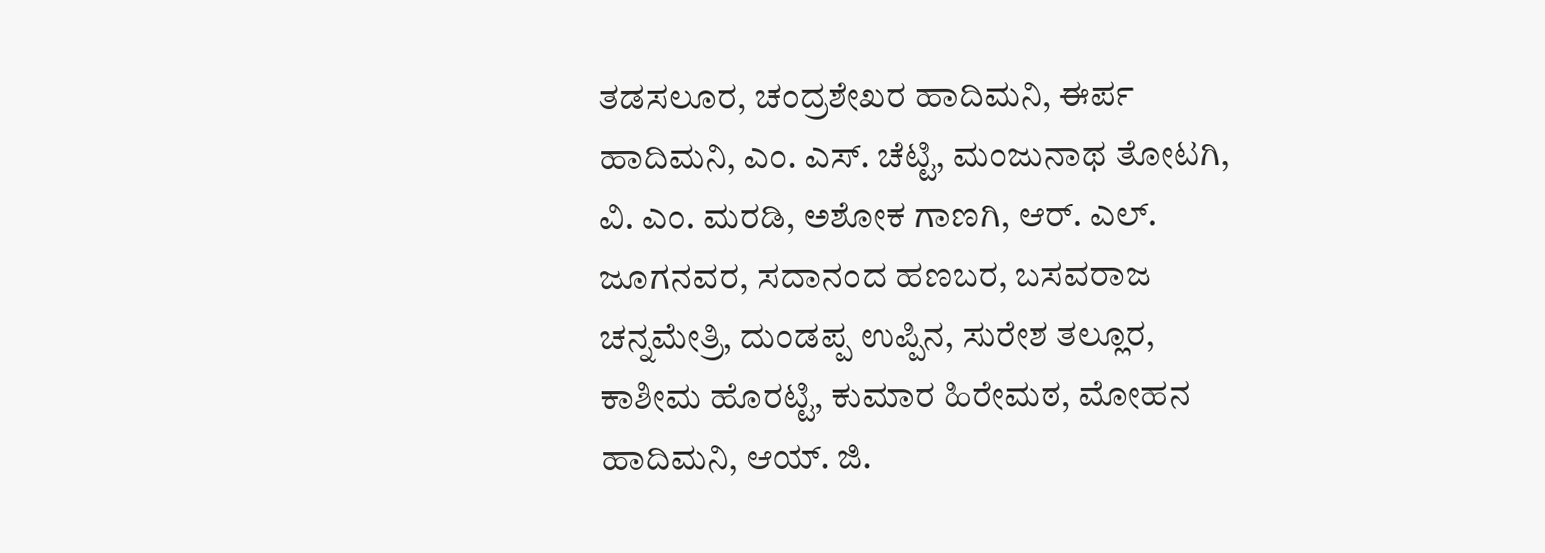ತಡಸಲೂರ, ಚಂದ್ರಶೇಖರ ಹಾದಿಮನಿ, ಈರ್ಪ ಹಾದಿಮನಿ, ಎಂ. ಎಸ್. ಚೆಟ್ಟಿ, ಮಂಜುನಾಥ ತೋಟಗಿ, ವಿ. ಎಂ. ಮರಡಿ, ಅಶೋಕ ಗಾಣಗಿ, ಆರ್. ಎಲ್. ಜೂಗನವರ, ಸದಾನಂದ ಹಣಬರ, ಬಸವರಾಜ ಚನ್ನಮೇತ್ರಿ, ದುಂಡಪ್ಪ ಉಪ್ಪಿನ, ಸುರೇಶ ತಲ್ಲೂರ, ಕಾಶೀಮ ಹೊರಟ್ಟಿ, ಕುಮಾರ ಹಿರೇಮಠ, ಮೋಹನ ಹಾದಿಮನಿ, ಆಯ್. ಜಿ.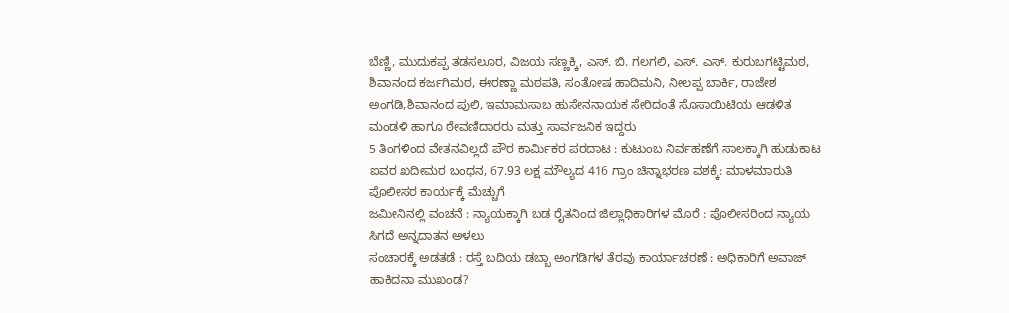ಬೆಣ್ಣಿ, ಮುದುಕಪ್ಪ ತಡಸಲೂರ, ವಿಜಯ ಸಣ್ಣಕ್ಕಿ, ಎಸ್. ಬಿ. ಗಲಗಲಿ, ಎಸ್. ಎಸ್. ಕುರುಬಗಟ್ಟಿಮಠ, ಶಿವಾನಂದ ಕರ್ಜಗಿಮಠ, ಈರಣ್ಣಾ ಮಠಪತಿ, ಸಂತೋಷ ಹಾದಿಮನಿ, ನೀಲಪ್ಪ ಬಾರ್ಕಿ, ರಾಜೇಶ ಅಂಗಡಿ,ಶಿವಾನಂದ ಪುಲಿ, ಇಮಾಮಸಾಬ ಹುಸೇನನಾಯಕ ಸೇರಿದಂತೆ ಸೊಸಾಯಿಟಿಯ ಆಡಳಿತ ಮಂಡಳಿ ಹಾಗೂ ಠೇವಣಿದಾರರು ಮತ್ತು ಸಾರ್ವಜನಿಕ ಇದ್ದರು
5 ತಿಂಗಳಿಂದ ವೇತನವಿಲ್ಲದೆ ಪೌರ ಕಾರ್ಮಿಕರ ಪರದಾಟ : ಕುಟುಂಬ ನಿರ್ವಹಣೆಗೆ ಸಾಲಕ್ಕಾಗಿ ಹುಡುಕಾಟ
ಐವರ ಖದೀಮರ ಬಂಧನ, 67.93 ಲಕ್ಷ ಮೌಲ್ಯದ 416 ಗ್ರಾಂ ಚಿನ್ನಾಭರಣ ವಶಕ್ಕೆ: ಮಾಳಮಾರುತಿ ಪೊಲೀಸರ ಕಾರ್ಯಕ್ಕೆ ಮೆಚ್ಚುಗೆ
ಜಮೀನಿನಲ್ಲಿ ವಂಚನೆ : ನ್ಯಾಯಕ್ಕಾಗಿ ಬಡ ರೈತನಿಂದ ಜಿಲ್ಲಾಧಿಕಾರಿಗಳ ಮೊರೆ : ಪೊಲೀಸರಿಂದ ನ್ಯಾಯ ಸಿಗದೆ ಅನ್ನದಾತನ ಅಳಲು
ಸಂಚಾರಕ್ಕೆ ಅಡತಡೆ : ರಸ್ತೆ ಬದಿಯ ಡಬ್ಬಾ ಅಂಗಡಿಗಳ ತೆರವು ಕಾರ್ಯಾಚರಣೆ : ಅಧಿಕಾರಿಗೆ ಅವಾಜ್ ಹಾಕಿದನಾ ಮುಖಂಡ?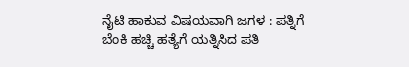ನೈಟಿ ಹಾಕುವ ವಿಷಯವಾಗಿ ಜಗಳ : ಪತ್ನಿಗೆ ಬೆಂಕಿ ಹಚ್ಚಿ ಹತ್ಯೆಗೆ ಯತ್ನಿಸಿದ ಪತಿ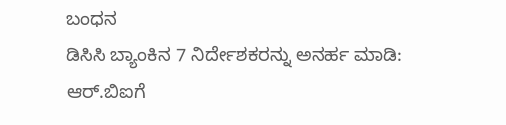ಬಂಧನ
ಡಿಸಿಸಿ ಬ್ಯಾಂಕಿನ 7 ನಿರ್ದೇಶಕರನ್ನು ಅನರ್ಹ ಮಾಡಿ: ಆರ್.ಬಿಐಗೆ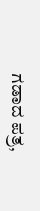ಗಡಾದ ಪತ್ರ,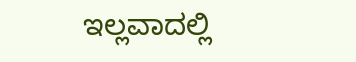ಇಲ್ಲವಾದಲ್ಲಿ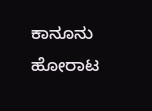ಕಾನೂನು ಹೋರಾಟ